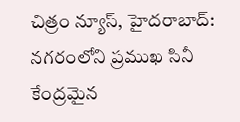చిత్రం న్యూస్, హైదరాబాద్: నగరంలోని ప్రముఖ సినీ కేంద్రమైన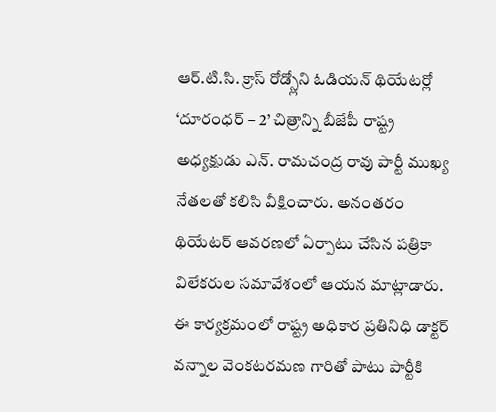ఆర్.టి.సి. క్రాస్ రోడ్స్లోని ఓడియన్ థియేటర్లో ‘దూరంధర్ – 2’ చిత్రాన్ని బీజేపీ రాష్ట్ర అధ్యక్షుడు ఎన్. రామచంద్ర రావు పార్టీ ముఖ్య నేతలతో కలిసి వీక్షించారు. అనంతరం థియేటర్ ఆవరణలో ఏర్పాటు చేసిన పత్రికా విలేకరుల సమావేశంలో ఆయన మాట్లాడారు.
ఈ కార్యక్రమంలో రాష్ట్ర అధికార ప్రతినిధి డాక్టర్ వన్నాల వెంకటరమణ గారితో పాటు పార్టీకి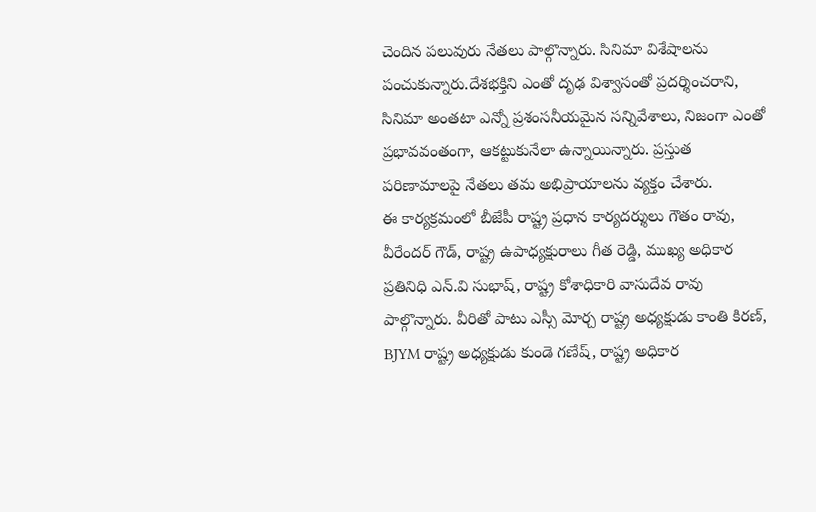చెందిన పలువురు నేతలు పాల్గొన్నారు. సినిమా విశేషాలను పంచుకున్నారు.దేశభక్తిని ఎంతో దృఢ విశ్వాసంతో ప్రదర్శించరాని, సినిమా అంతటా ఎన్నో ప్రశంసనీయమైన సన్నివేశాలు, నిజంగా ఎంతో ప్రభావవంతంగా, ఆకట్టుకునేలా ఉన్నాయిన్నారు. ప్రస్తుత పరిణామాలపై నేతలు తమ అభిప్రాయాలను వ్యక్తం చేశారు.
ఈ కార్యక్రమంలో బీజేపీ రాష్ట్ర ప్రధాన కార్యదర్శులు గౌతం రావు, వీరేందర్ గౌడ్, రాష్ట్ర ఉపాధ్యక్షురాలు గీత రెడ్డి, ముఖ్య అధికార ప్రతినిధి ఎన్.వి సుభాష్, రాష్ట్ర కోశాధికారి వాసుదేవ రావు పాల్గొన్నారు. వీరితో పాటు ఎస్సీ మోర్చ రాష్ట్ర అధ్యక్షుడు కాంతి కిరణ్, BJYM రాష్ట్ర అధ్యక్షుడు కుండె గణేష్, రాష్ట్ర అధికార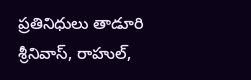ప్రతినిధులు తాడూరి శ్రీనివాస్, రాహుల్,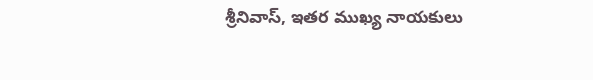శ్రీనివాస్, ఇతర ముఖ్య నాయకులు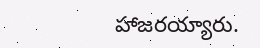హాజరయ్యారు.